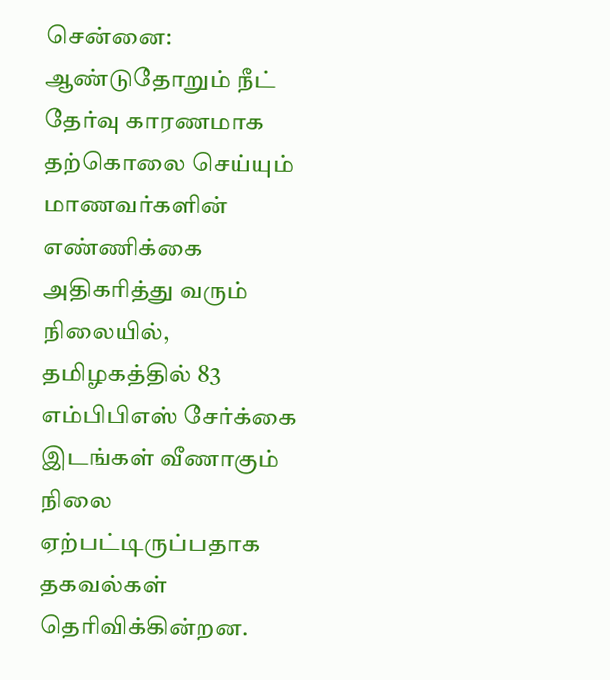சென்னை: ஆண்டுதோறும் நீட் தேர்வு காரணமாக தற்கொலை செய்யும் மாணவர்களின் எண்ணிக்கை அதிகரித்து வரும் நிலையில், தமிழகத்தில் 83 எம்பிபிஎஸ் சேர்க்கை இடங்கள் வீணாகும் நிலை ஏற்பட்டிருப்பதாக தகவல்கள் தெரிவிக்கின்றன.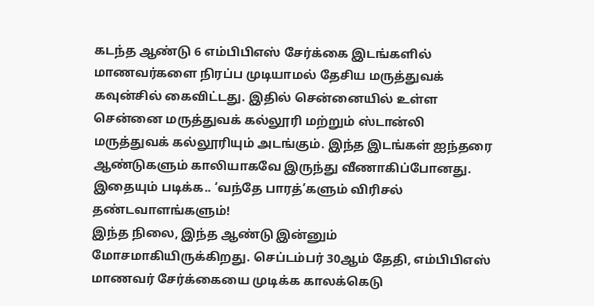கடந்த ஆண்டு 6 எம்பிபிஎஸ் சேர்க்கை இடங்களில் மாணவர்களை நிரப்ப முடியாமல் தேசிய மருத்துவக் கவுன்சில் கைவிட்டது. இதில் சென்னையில் உள்ள சென்னை மருத்துவக் கல்லூரி மற்றும் ஸ்டான்லி மருத்துவக் கல்லூரியும் அடங்கும். இந்த இடங்கள் ஐந்தரை ஆண்டுகளும் காலியாகவே இருந்து வீணாகிப்போனது.
இதையும் படிக்க.. ‘வந்தே பாரத்’களும் விரிசல் தண்டவாளங்களும்!
இந்த நிலை, இந்த ஆண்டு இன்னும் மோசமாகியிருக்கிறது. செப்டம்பர் 30ஆம் தேதி, எம்பிபிஎஸ் மாணவர் சேர்க்கையை முடிக்க காலக்கெடு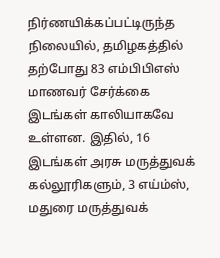நிர்ணயிக்கப்பட்டிருந்த நிலையில், தமிழகத்தில் தற்போது 83 எம்பிபிஎஸ் மாணவர் சேர்க்கை இடங்கள் காலியாகவே உள்ளன. இதில், 16 இடங்கள் அரசு மருத்துவக் கல்லூரிகளும், 3 எய்ம்ஸ், மதுரை மருத்துவக்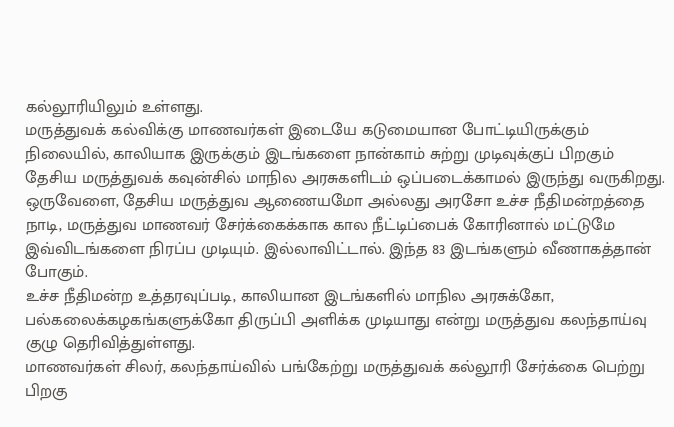கல்லூரியிலும் உள்ளது.
மருத்துவக் கல்விக்கு மாணவர்கள் இடையே கடுமையான போட்டியிருக்கும் நிலையில், காலியாக இருக்கும் இடங்களை நான்காம் சுற்று முடிவுக்குப் பிறகும் தேசிய மருத்துவக் கவுன்சில் மாநில அரசுகளிடம் ஒப்படைக்காமல் இருந்து வருகிறது.
ஒருவேளை, தேசிய மருத்துவ ஆணையமோ அல்லது அரசோ உச்ச நீதிமன்றத்தை நாடி, மருத்துவ மாணவர் சேர்க்கைக்காக கால நீட்டிப்பைக் கோரினால் மட்டுமே இவ்விடங்களை நிரப்ப முடியும். இல்லாவிட்டால். இந்த 83 இடங்களும் வீணாகத்தான் போகும்.
உச்ச நீதிமன்ற உத்தரவுப்படி, காலியான இடங்களில் மாநில அரசுக்கோ, பல்கலைக்கழகங்களுக்கோ திருப்பி அளிக்க முடியாது என்று மருத்துவ கலந்தாய்வு குழு தெரிவித்துள்ளது.
மாணவர்கள் சிலர், கலந்தாய்வில் பங்கேற்று மருத்துவக் கல்லூரி சேர்க்கை பெற்று பிறகு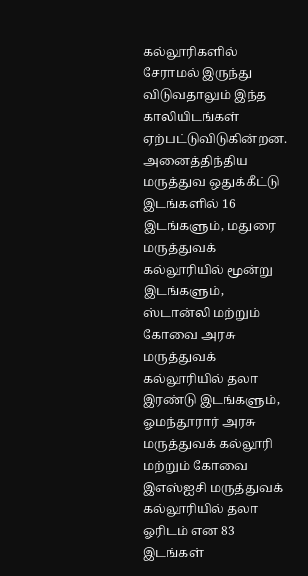கல்லூரிகளில் சேராமல் இருந்து விடுவதாலும் இந்த காலியிடங்கள் ஏற்பட்டுவிடுகின்றன.
அனைத்திந்திய மருத்துவ ஒதுக்கீட்டு இடங்களில் 16 இடங்களும், மதுரை மருத்துவக் கல்லூரியில் மூன்று இடங்களும், ஸ்டான்லி மற்றும் கோவை அரசு மருத்துவக் கல்லூரியில் தலா இரண்டு இடங்களும், ஓமந்தூரார் அரசு மருத்துவக் கல்லூரி மற்றும் கோவை இஎஸ்ஐசி மருத்துவக் கல்லூரியில் தலா ஓரிடம் என 83 இடங்கள்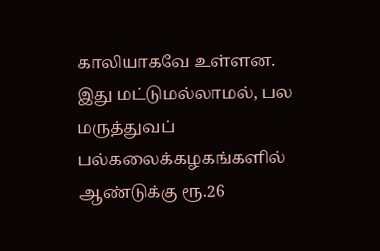காலியாகவே உள்ளன.
இது மட்டுமல்லாமல், பல மருத்துவப் பல்கலைக்கழகங்களில் ஆண்டுக்கு ரூ.26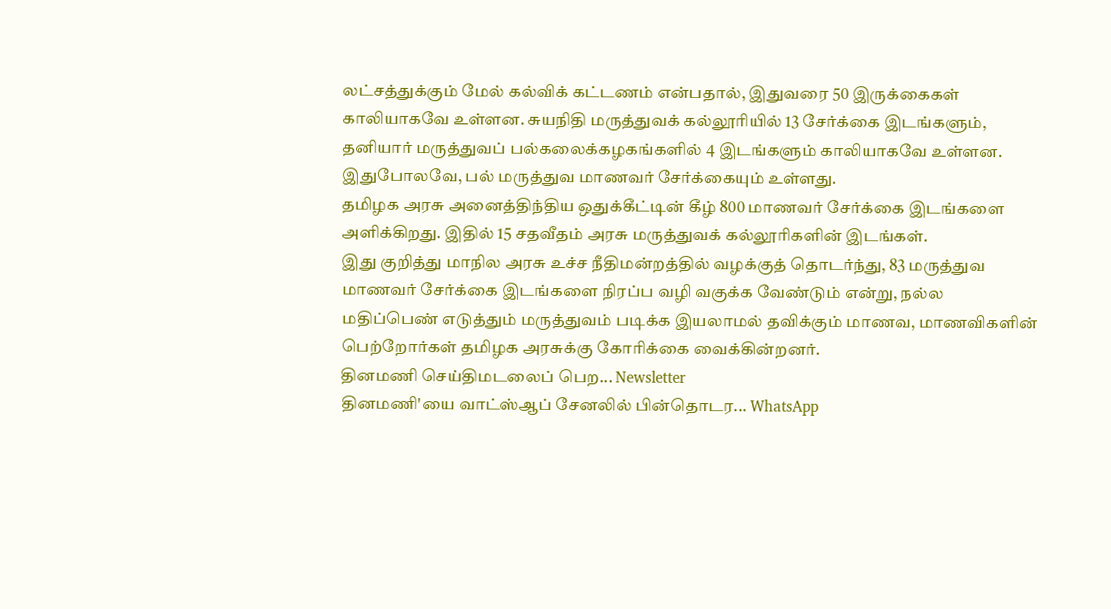லட்சத்துக்கும் மேல் கல்விக் கட்டணம் என்பதால், இதுவரை 50 இருக்கைகள் காலியாகவே உள்ளன. சுயநிதி மருத்துவக் கல்லூரியில் 13 சேர்க்கை இடங்களும், தனியார் மருத்துவப் பல்கலைக்கழகங்களில் 4 இடங்களும் காலியாகவே உள்ளன. இதுபோலவே, பல் மருத்துவ மாணவர் சேர்க்கையும் உள்ளது.
தமிழக அரசு அனைத்திந்திய ஒதுக்கீட்டின் கீழ் 800 மாணவர் சேர்க்கை இடங்களை அளிக்கிறது. இதில் 15 சதவீதம் அரசு மருத்துவக் கல்லூரிகளின் இடங்கள்.
இது குறித்து மாநில அரசு உச்ச நீதிமன்றத்தில் வழக்குத் தொடர்ந்து, 83 மருத்துவ மாணவர் சேர்க்கை இடங்களை நிரப்ப வழி வகுக்க வேண்டும் என்று, நல்ல மதிப்பெண் எடுத்தும் மருத்துவம் படிக்க இயலாமல் தவிக்கும் மாணவ, மாணவிகளின் பெற்றோர்கள் தமிழக அரசுக்கு கோரிக்கை வைக்கின்றனர்.
தினமணி செய்திமடலைப் பெற... Newsletter
தினமணி'யை வாட்ஸ்ஆப் சேனலில் பின்தொடர... WhatsApp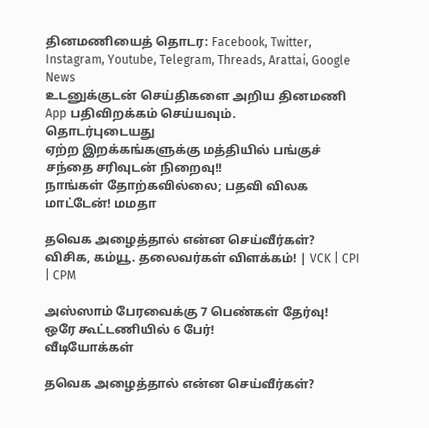தினமணியைத் தொடர: Facebook, Twitter, Instagram, Youtube, Telegram, Threads, Arattai, Google News
உடனுக்குடன் செய்திகளை அறிய தினமணி App பதிவிறக்கம் செய்யவும்.
தொடர்புடையது
ஏற்ற இறக்கங்களுக்கு மத்தியில் பங்குச் சந்தை சரிவுடன் நிறைவு!!
நாங்கள் தோற்கவில்லை; பதவி விலக மாட்டேன்! மமதா

தவெக அழைத்தால் என்ன செய்வீர்கள்? விசிக, கம்யூ. தலைவர்கள் விளக்கம்! | VCK | CPI | CPM

அஸ்ஸாம் பேரவைக்கு 7 பெண்கள் தேர்வு! ஒரே கூட்டணியில் 6 பேர்!
வீடியோக்கள்

தவெக அழைத்தால் என்ன செய்வீர்கள்?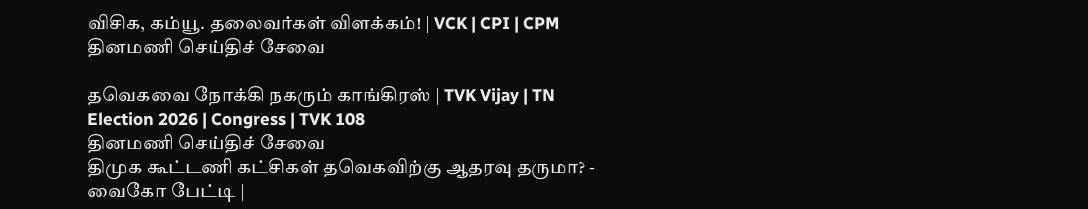விசிக, கம்யூ. தலைவர்கள் விளக்கம்! | VCK | CPI | CPM
தினமணி செய்திச் சேவை

தவெகவை நோக்கி நகரும் காங்கிரஸ் | TVK Vijay | TN Election 2026 | Congress | TVK 108
தினமணி செய்திச் சேவை
திமுக கூட்டணி கட்சிகள் தவெகவிற்கு ஆதரவு தருமா? - வைகோ பேட்டி |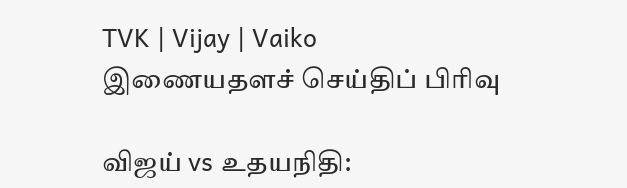TVK | Vijay | Vaiko
இணையதளச் செய்திப் பிரிவு

விஜய் vs உதயநிதி: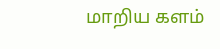மாறிய களம்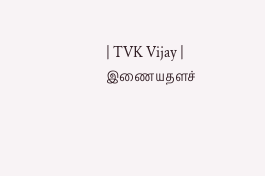| TVK Vijay |
இணையதளச்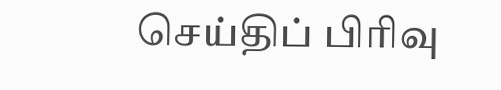செய்திப் பிரிவு